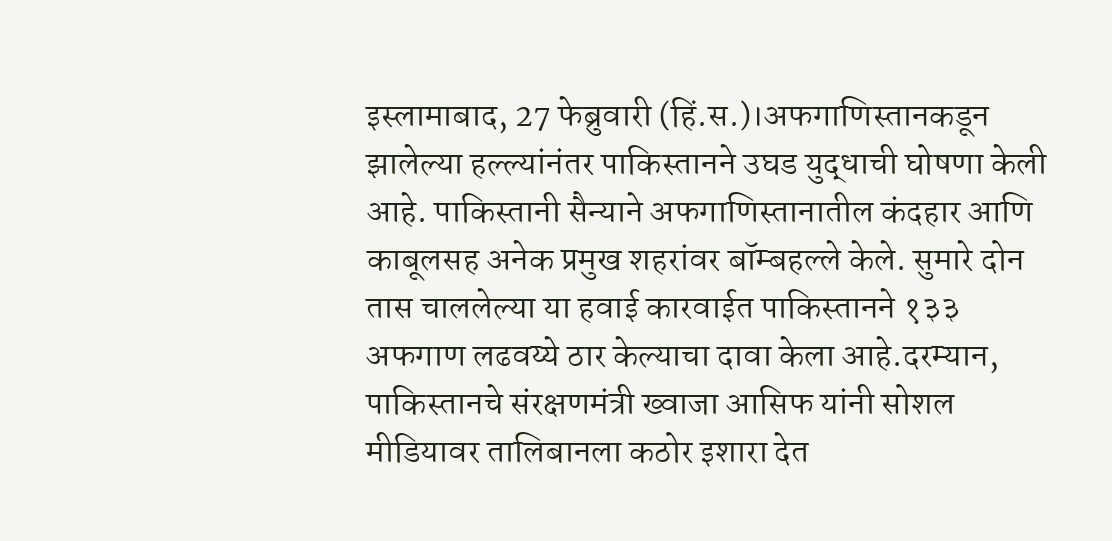इस्लामाबाद, 27 फेब्रुवारी (हिं.स.)।अफगाणिस्तानकडून झालेल्या हल्ल्यांनंतर पाकिस्तानने उघड युद्धाची घोषणा केली आहे. पाकिस्तानी सैन्याने अफगाणिस्तानातील कंदहार आणि काबूलसह अनेक प्रमुख शहरांवर बॉम्बहल्ले केले. सुमारे दोन तास चाललेल्या या हवाई कारवाईत पाकिस्तानने १३३ अफगाण लढवय्ये ठार केल्याचा दावा केला आहे.दरम्यान, पाकिस्तानचे संरक्षणमंत्री ख्वाजा आसिफ यांनी सोशल मीडियावर तालिबानला कठोर इशारा देत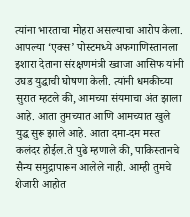त्यांना भारताचा मोहरा असल्याचा आरोप केला.
आपल्या ‘एक्स’ पोस्टमध्ये अफगाणिस्तानला इशारा देताना संरक्षणमंत्री ख्वाजा आसिफ यांनी उघड युद्धाची घोषणा केली. त्यांनी धमकीच्या सुरात म्हटले की, आमच्या संयमाचा अंत झाला आहे. आता तुमच्यात आणि आमच्यात खुले युद्ध सुरू झाले आहे. आता दमा-दम मस्त कलंदर होईल.ते पुढे म्हणाले की, पाकिस्तानचे सैन्य समुद्रापारून आलेले नाही. आम्ही तुमचे शेजारी आहोत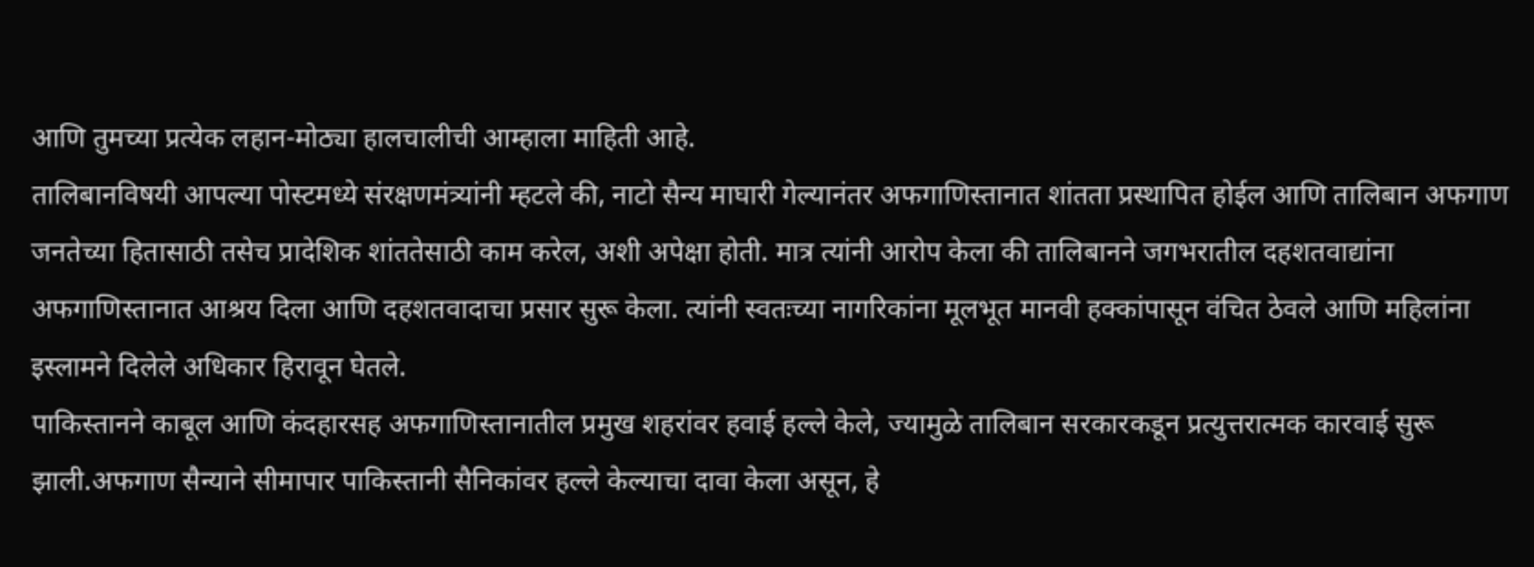आणि तुमच्या प्रत्येक लहान-मोठ्या हालचालीची आम्हाला माहिती आहे.
तालिबानविषयी आपल्या पोस्टमध्ये संरक्षणमंत्र्यांनी म्हटले की, नाटो सैन्य माघारी गेल्यानंतर अफगाणिस्तानात शांतता प्रस्थापित होईल आणि तालिबान अफगाण जनतेच्या हितासाठी तसेच प्रादेशिक शांततेसाठी काम करेल, अशी अपेक्षा होती. मात्र त्यांनी आरोप केला की तालिबानने जगभरातील दहशतवाद्यांना अफगाणिस्तानात आश्रय दिला आणि दहशतवादाचा प्रसार सुरू केला. त्यांनी स्वतःच्या नागरिकांना मूलभूत मानवी हक्कांपासून वंचित ठेवले आणि महिलांना इस्लामने दिलेले अधिकार हिरावून घेतले.
पाकिस्तानने काबूल आणि कंदहारसह अफगाणिस्तानातील प्रमुख शहरांवर हवाई हल्ले केले, ज्यामुळे तालिबान सरकारकडून प्रत्युत्तरात्मक कारवाई सुरू झाली.अफगाण सैन्याने सीमापार पाकिस्तानी सैनिकांवर हल्ले केल्याचा दावा केला असून, हे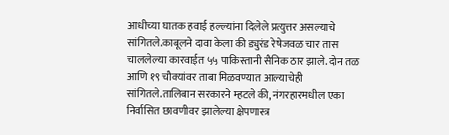आधीच्या घातक हवाई हल्ल्यांना दिलेले प्रत्युत्तर असल्याचे सांगितले.काबूलने दावा केला की ड्युरंड रेषेजवळ चार तास चाललेल्या कारवाईत ५५ पाकिस्तानी सैनिक ठार झाले. दोन तळ आणि १९ चौक्यांवर ताबा मिळवण्यात आल्याचेही सांगितले.तालिबान सरकारने म्हटले की, नंगरहारमधील एका निर्वासित छावणीवर झालेल्या क्षेपणास्त्र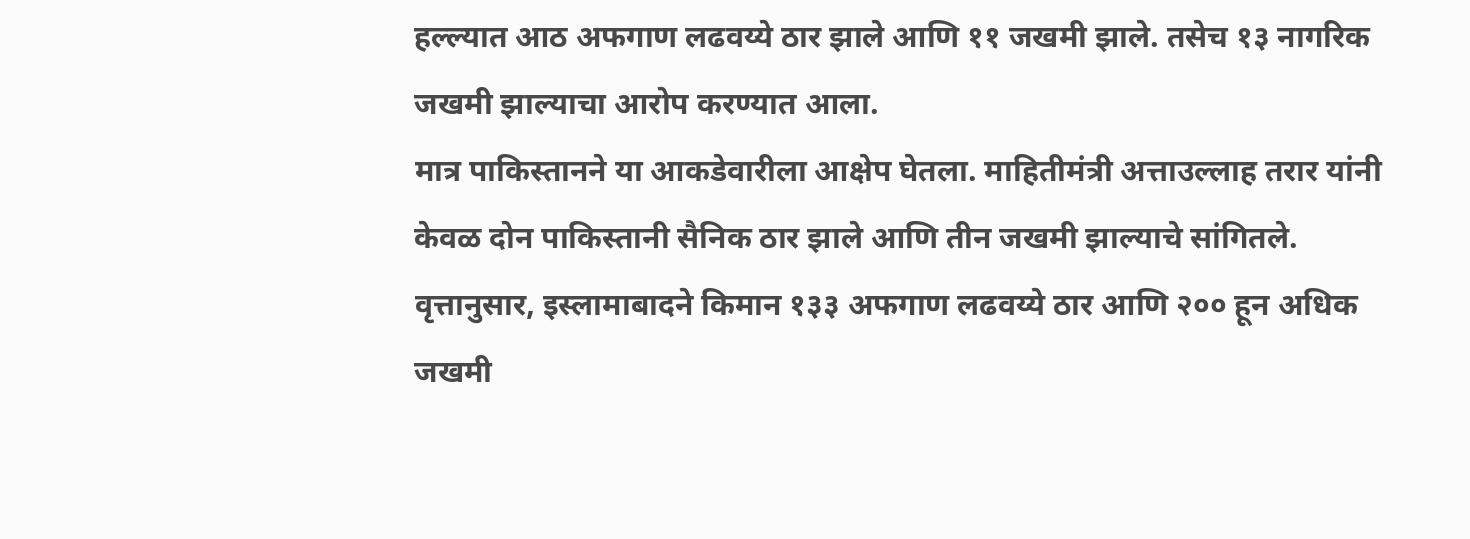हल्ल्यात आठ अफगाण लढवय्ये ठार झाले आणि ११ जखमी झाले. तसेच १३ नागरिक जखमी झाल्याचा आरोप करण्यात आला.
मात्र पाकिस्तानने या आकडेवारीला आक्षेप घेतला. माहितीमंत्री अत्ताउल्लाह तरार यांनी केवळ दोन पाकिस्तानी सैनिक ठार झाले आणि तीन जखमी झाल्याचे सांगितले. वृत्तानुसार, इस्लामाबादने किमान १३३ अफगाण लढवय्ये ठार आणि २०० हून अधिक जखमी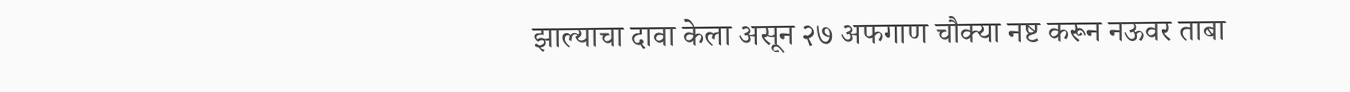झाल्याचा दावा केला असून २७ अफगाण चौक्या नष्ट करून नऊवर ताबा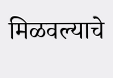मिळवल्याचे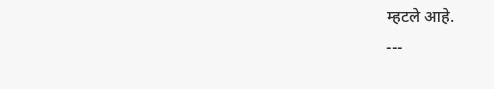म्हटले आहे.
---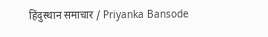हिंदुस्थान समाचार / Priyanka Bansode